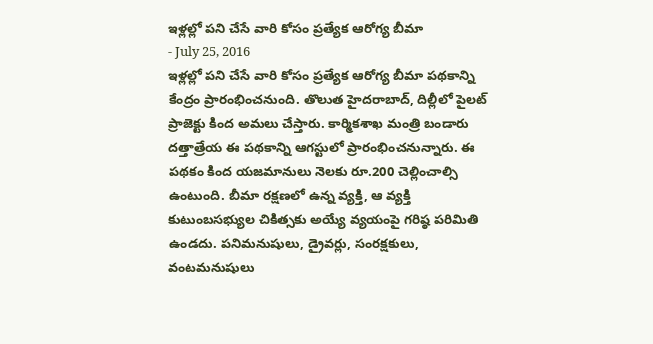ఇళ్లల్లో పని చేసే వారి కోసం ప్రత్యేక ఆరోగ్య బీమా
- July 25, 2016
ఇళ్లల్లో పని చేసే వారి కోసం ప్రత్యేక ఆరోగ్య బీమా పథకాన్ని కేంద్రం ప్రారంభించనుంది. తొలుత హైదరాబాద్, దిల్లీలో పైలట్ ప్రాజెక్టు కింద అమలు చేస్తారు. కార్మికశాఖ మంత్రి బండారు దత్తాత్రేయ ఈ పథకాన్ని ఆగస్టులో ప్రారంభించనున్నారు. ఈ పథకం కింద యజమానులు నెలకు రూ.200 చెల్లించాల్సి ఉంటుంది. బీమా రక్షణలో ఉన్న వ్యక్తి, ఆ వ్యక్తి కుటుంబసభ్యుల చికిత్సకు అయ్యే వ్యయంపై గరిష్ఠ పరిమితి ఉండదు. పనిమనుషులు, డ్రైవర్లు, సంరక్షకులు, వంటమనుషులు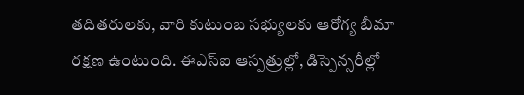తదితరులకు, వారి కుటుంబ సభ్యులకు ఆరోగ్య బీమా రక్షణ ఉంటుంది. ఈఎస్ఐ ఆస్పత్రుల్లో, డిస్పెన్సరీల్లో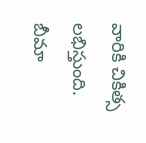వారికి చికిత్స లభిస్తుంది. బీమా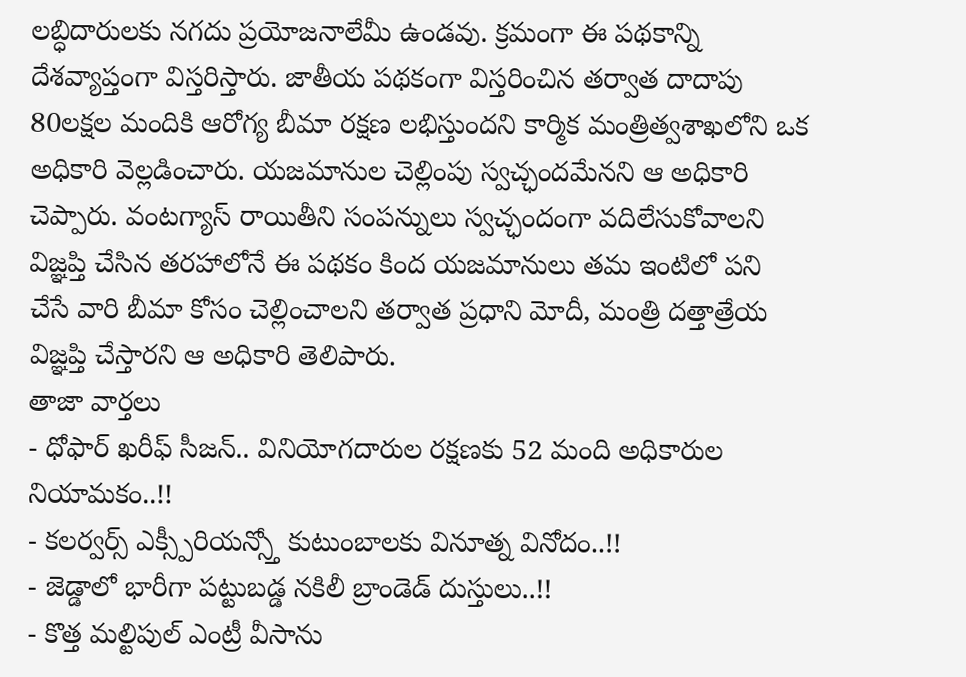లబ్ధిదారులకు నగదు ప్రయోజనాలేమీ ఉండవు. క్రమంగా ఈ పథకాన్ని దేశవ్యాప్తంగా విస్తరిస్తారు. జాతీయ పథకంగా విస్తరించిన తర్వాత దాదాపు 80లక్షల మందికి ఆరోగ్య బీమా రక్షణ లభిస్తుందని కార్మిక మంత్రిత్వశాఖలోని ఒక అధికారి వెల్లడించారు. యజమానుల చెల్లింపు స్వచ్ఛందమేనని ఆ అధికారి చెప్పారు. వంటగ్యాస్ రాయితీని సంపన్నులు స్వచ్ఛందంగా వదిలేసుకోవాలని విజ్ఞప్తి చేసిన తరహాలోనే ఈ పథకం కింద యజమానులు తమ ఇంటిలో పని చేసే వారి బీమా కోసం చెల్లించాలని తర్వాత ప్రధాని మోదీ, మంత్రి దత్తాత్రేయ విజ్ఞప్తి చేస్తారని ఆ అధికారి తెలిపారు.
తాజా వార్తలు
- ధోఫార్ ఖరీఫ్ సీజన్.. వినియోగదారుల రక్షణకు 52 మంది అధికారుల నియామకం..!!
- కలర్వర్స్ ఎక్స్పీరియన్స్తో కుటుంబాలకు వినూత్న వినోదం..!!
- జెడ్డాలో భారీగా పట్టుబడ్డ నకిలీ బ్రాండెడ్ దుస్తులు..!!
- కొత్త మల్టిపుల్ ఎంట్రీ వీసాను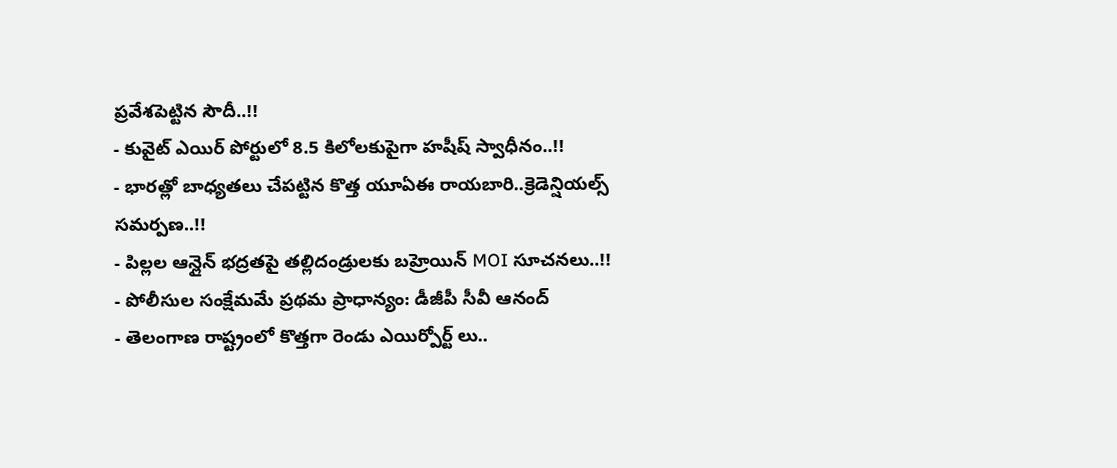ప్రవేశపెట్టిన సౌదీ..!!
- కువైట్ ఎయిర్ పోర్టులో 8.5 కిలోలకుపైగా హషీష్ స్వాధీనం..!!
- భారత్లో బాధ్యతలు చేపట్టిన కొత్త యూఏఈ రాయబారి..క్రెడెన్షియల్స్ సమర్పణ..!!
- పిల్లల ఆన్లైన్ భద్రతపై తల్లిదండ్రులకు బహ్రెయిన్ MOI సూచనలు..!!
- పోలీసుల సంక్షేమమే ప్రథమ ప్రాధాన్యం: డీజీపీ సీవీ ఆనంద్
- తెలంగాణ రాష్ట్రంలో కొత్తగా రెండు ఎయిర్పోర్ట్ లు..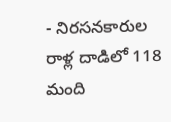- నిరసనకారుల రాళ్ల దాడిలో 118 మంది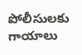పోలీసులకు గాయాలు